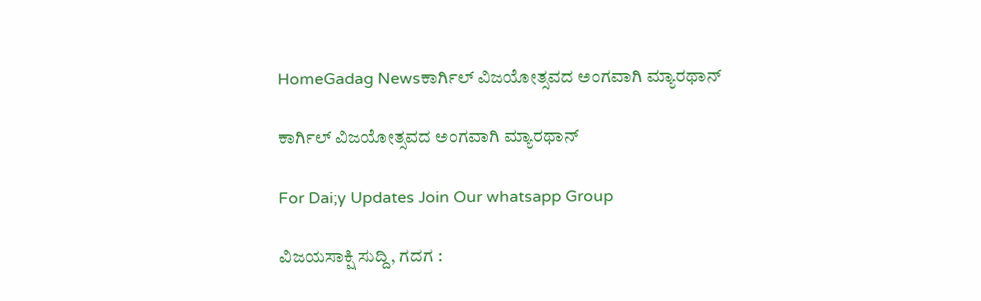HomeGadag Newsಕಾರ್ಗಿಲ್ ವಿಜಯೋತ್ಸವದ ಅಂಗವಾಗಿ ಮ್ಯಾರಥಾನ್

ಕಾರ್ಗಿಲ್ ವಿಜಯೋತ್ಸವದ ಅಂಗವಾಗಿ ಮ್ಯಾರಥಾನ್

For Dai;y Updates Join Our whatsapp Group

ವಿಜಯಸಾಕ್ಷಿ ಸುದ್ದಿ, ಗದಗ :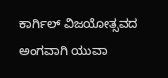ಕಾರ್ಗಿಲ್ ವಿಜಯೋತ್ಸವದ ಅಂಗವಾಗಿ ಯುವಾ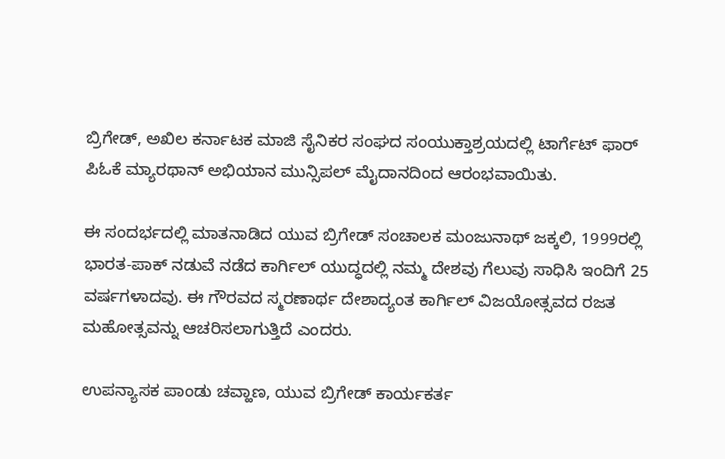ಬ್ರಿಗೇಡ್, ಅಖಿಲ ಕರ್ನಾಟಕ ಮಾಜಿ ಸೈನಿಕರ ಸಂಘದ ಸಂಯುಕ್ತಾಶ್ರಯದಲ್ಲಿ ಟಾರ್ಗೆಟ್ ಫಾರ್ ಪಿಓಕೆ ಮ್ಯಾರಥಾನ್ ಅಭಿಯಾನ ಮುನ್ಸಿಪಲ್ ಮೈದಾನದಿಂದ ಆರಂಭವಾಯಿತು.

ಈ ಸಂದರ್ಭದಲ್ಲಿ ಮಾತನಾಡಿದ ಯುವ ಬ್ರಿಗೇಡ್ ಸಂಚಾಲಕ ಮಂಜುನಾಥ್ ಜಕ್ಕಲಿ, 1999ರಲ್ಲಿ ಭಾರತ-ಪಾಕ್ ನಡುವೆ ನಡೆದ ಕಾರ್ಗಿಲ್ ಯುದ್ಧದಲ್ಲಿ ನಮ್ಮ ದೇಶವು ಗೆಲುವು ಸಾಧಿಸಿ ಇಂದಿಗೆ 25 ವರ್ಷಗಳಾದವು. ಈ ಗೌರವದ ಸ್ಮರಣಾರ್ಥ ದೇಶಾದ್ಯಂತ ಕಾರ್ಗಿಲ್ ವಿಜಯೋತ್ಸವದ ರಜತ ಮಹೋತ್ಸವನ್ನು ಆಚರಿಸಲಾಗುತ್ತಿದೆ ಎಂದರು.

ಉಪನ್ಯಾಸಕ ಪಾಂಡು ಚವ್ಹಾಣ, ಯುವ ಬ್ರಿಗೇಡ್ ಕಾರ್ಯಕರ್ತ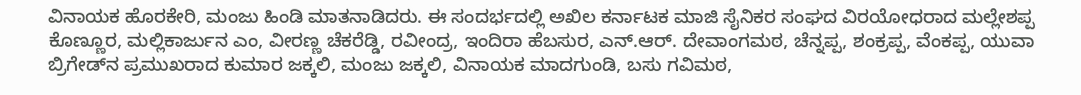ವಿನಾಯಕ ಹೊರಕೇರಿ, ಮಂಜು ಹಿಂಡಿ ಮಾತನಾಡಿದರು. ಈ ಸಂದರ್ಭದಲ್ಲಿ ಅಖಿಲ ಕರ್ನಾಟಕ ಮಾಜಿ ಸೈನಿಕರ ಸಂಘದ ವಿರಯೋಧರಾದ ಮಲ್ಲೇಶಪ್ಪ ಕೊಣ್ಣೂರ, ಮಲ್ಲಿಕಾರ್ಜುನ ಎಂ, ವೀರಣ್ಣ ಚೆಕರೆಡ್ಡಿ, ರವೀಂದ್ರ, ಇಂದಿರಾ ಹೆಬಸುರ, ಎನ್.ಆರ್. ದೇವಾಂಗಮಠ, ಚೆನ್ನಪ್ಪ, ಶಂಕ್ರಪ್ಪ, ವೆಂಕಪ್ಪ, ಯುವಾ ಬ್ರಿಗೇಡ್‌ನ ಪ್ರಮುಖರಾದ ಕುಮಾರ ಜಕ್ಕಲಿ, ಮಂಜು ಜಕ್ಕಲಿ, ವಿನಾಯಕ ಮಾದಗುಂಡಿ, ಬಸು ಗವಿಮಠ,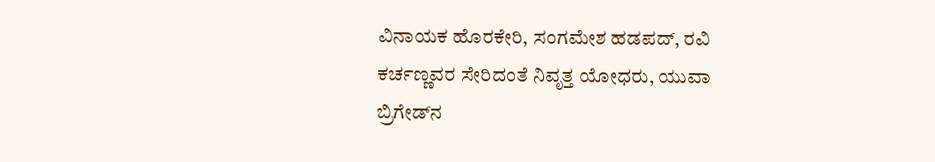ವಿನಾಯಕ ಹೊರಕೇರಿ, ಸಂಗಮೇಶ ಹಡಪದ್, ರವಿ ಕರ್ಚಣ್ಣವರ ಸೇರಿದಂತೆ ನಿವೃತ್ತ ಯೋಧರು, ಯುವಾ ಬ್ರಿಗೇಡ್‌ನ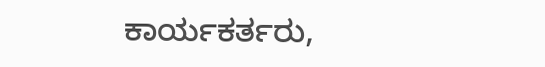ಕಾರ್ಯಕರ್ತರು,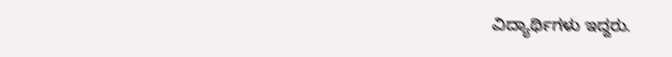ವಿದ್ಯಾರ್ಥಿಗಳು ಇದ್ದರು.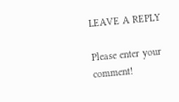LEAVE A REPLY

Please enter your comment!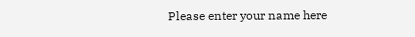Please enter your name here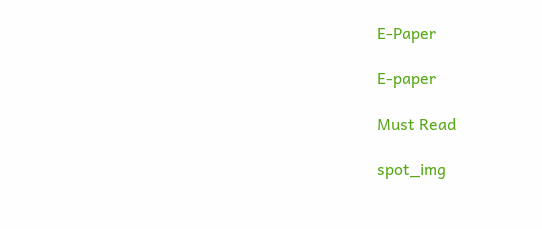E-Paper

E-paper

Must Read

spot_img